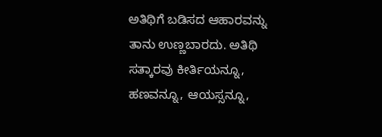ಅತಿಥಿಗೆ ಬಡಿಸದ ಆಹಾರವನ್ನು ತಾನು ಉಣ್ಣಬಾರದು. ಅತಿಥಿ ಸತ್ಕಾರವು ಕೀರ್ತಿಯನ್ನೂ, ಹಣವನ್ನೂ, ಆಯಸ್ಸನ್ನೂ,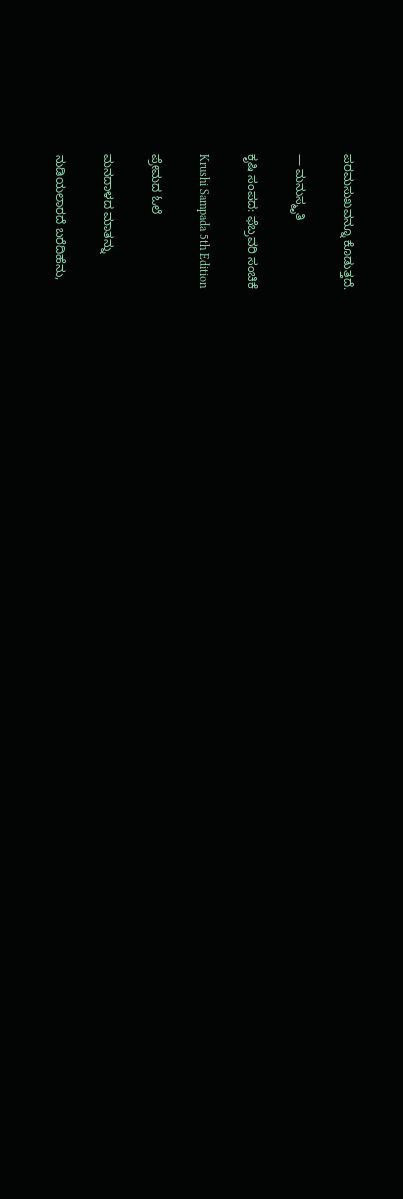ಪರಮಸುಖವನ್ನೂ ಕೊಡುತ್ತದೆ.

— ಮನುಸ್ಮೃತಿ

ಕೃಷಿ ಸಂಪದ: ಫೆಬ್ರವರಿ ಸಂಚಿಕೆ

Krushi Sampada 5th Edition

ಪ್ರೇಮದ ಓಲೆ

ಮನದಾಳದ ಮಾತನ್ನು

ನುಡಿಯಲಾರದೆ ಬರೆದಿಹೆನು,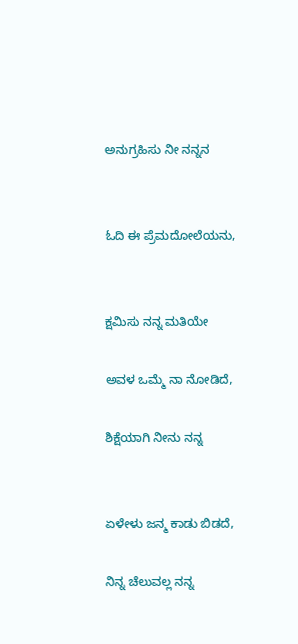ಅನುಗ್ರಹಿಸು ನೀ ನನ್ನನ


ಓದಿ ಈ ಪ್ರೆಮದೋಲೆಯನು,


ಕ್ಷಮಿಸು ನನ್ನ ಮತಿಯೇ

ಅವಳ ಒಮ್ಮೆ ನಾ ನೋಡಿದೆ,

ಶಿಕ್ಷೆಯಾಗಿ ನೀನು ನನ್ನ


ಏಳೇಳು ಜನ್ಮ ಕಾಡು ಬಿಡದೆ,

ನಿನ್ನ ಚೆಲುವಲ್ಲ ನನ್ನ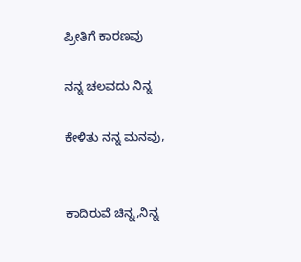ಪ್ರೀತಿಗೆ ಕಾರಣವು

ನನ್ನ ಚಲವದು ನಿನ್ನ

ಕೇಳಿತು ನನ್ನ ಮನವು,


ಕಾದಿರುವೆ ಚಿನ್ನ,ನಿನ್ನ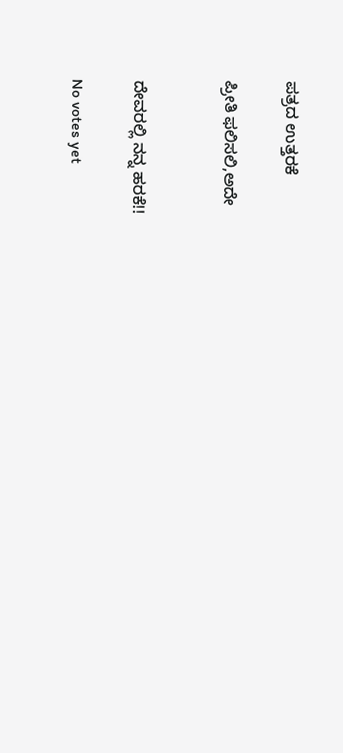ಪತ್ರದ ಉತ್ತರಕೆ

ಪ್ರೀತಿ ಫಲಿಸಲಿ,ಅದೇ


ದೇವರಲ್ಲಿ ನನ್ನ ಹರಕೆ!!

No votes yet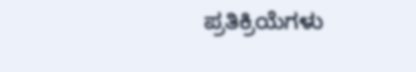ಪ್ರತಿಕ್ರಿಯೆಗಳು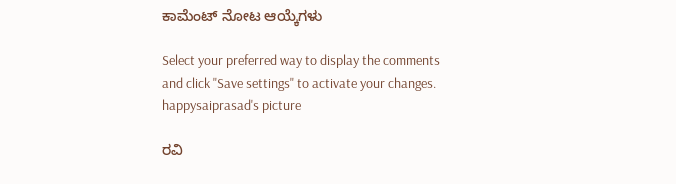ಕಾಮೆಂಟ್ ನೋಟ ಆಯ್ಕೆಗಳು

Select your preferred way to display the comments and click "Save settings" to activate your changes.
happysaiprasad's picture

ರವಿ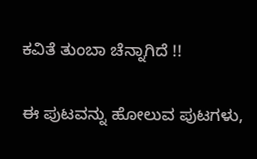ಕವಿತೆ ತುಂಬಾ ಚೆನ್ನಾಗಿದೆ !!

ಈ ಪುಟವನ್ನು ಹೋಲುವ ಪುಟಗಳು,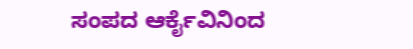ಸಂಪದ ಆರ್ಕೈವಿನಿಂದ